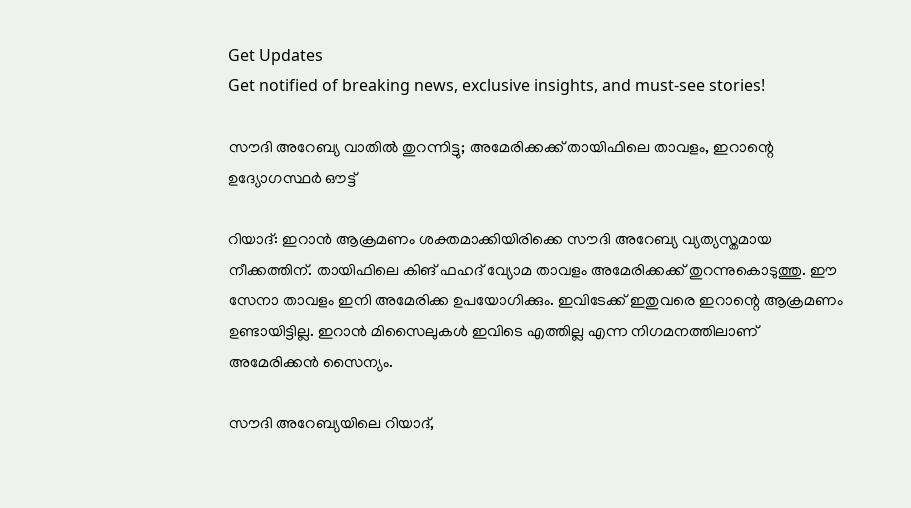Get Updates
Get notified of breaking news, exclusive insights, and must-see stories!

സൗദി അറേബ്യ വാതില്‍ തുറന്നിട്ടു; അമേരിക്കക്ക് തായിഫിലെ താവളം, ഇറാന്റെ ഉദ്യോഗസ്ഥര്‍ ഔട്ട്

റിയാദ്: ഇറാന്‍ ആക്രമണം ശക്തമാക്കിയിരിക്കെ സൗദി അറേബ്യ വ്യത്യസ്തമായ നീക്കത്തിന്. തായിഫിലെ കിങ് ഫഹദ് വ്യോമ താവളം അമേരിക്കക്ക് തുറന്നുകൊടുത്തു. ഈ സേനാ താവളം ഇനി അമേരിക്ക ഉപയോഗിക്കും. ഇവിടേക്ക് ഇതുവരെ ഇറാന്റെ ആക്രമണം ഉണ്ടായിട്ടില്ല. ഇറാന്‍ മിസൈലുകള്‍ ഇവിടെ എത്തില്ല എന്ന നിഗമനത്തിലാണ് അമേരിക്കന്‍ സൈന്യം.

സൗദി അറേബ്യയിലെ റിയാദ്,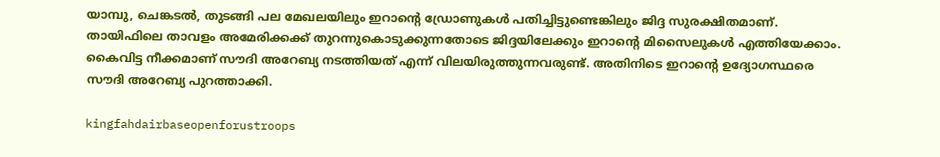യാമ്പു, ചെങ്കടല്‍, തുടങ്ങി പല മേഖലയിലും ഇറാന്റെ ഡ്രോണുകള്‍ പതിച്ചിട്ടുണ്ടെങ്കിലും ജിദ്ദ സുരക്ഷിതമാണ്. തായിഫിലെ താവളം അമേരിക്കക്ക് തുറന്നുകൊടുക്കുന്നതോടെ ജിദ്ദയിലേക്കും ഇറാന്റെ മിസൈലുകള്‍ എത്തിയേക്കാം. കൈവിട്ട നീക്കമാണ് സൗദി അറേബ്യ നടത്തിയത് എന്ന് വിലയിരുത്തുന്നവരുണ്ട്. അതിനിടെ ഇറാന്റെ ഉദ്യോഗസ്ഥരെ സൗദി അറേബ്യ പുറത്താക്കി.

kingfahdairbaseopenforustroops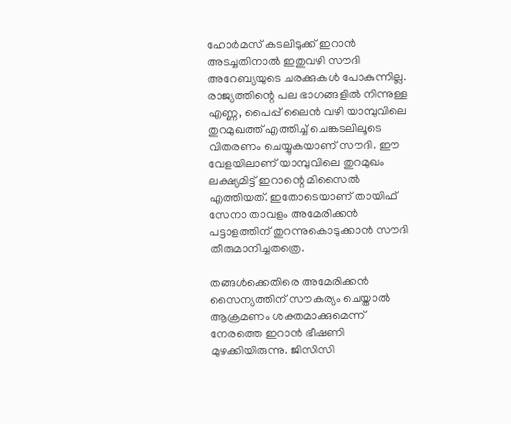ഹോര്‍മസ് കടലിടുക്ക് ഇറാന്‍ അടച്ചതിനാല്‍ ഇതുവഴി സൗദി അറേബ്യയുടെ ചരക്കുകള്‍ പോകുന്നില്ല. രാജ്യത്തിന്റെ പല ഭാഗങ്ങളില്‍ നിന്നുള്ള എണ്ണ, പൈപ്പ് ലൈന്‍ വഴി യാമ്പുവിലെ തുറമുഖത്ത് എത്തിച്ച് ചെങ്കടലിലൂടെ വിതരണം ചെയ്യുകയാണ് സൗദി. ഈ വേളയിലാണ് യാമ്പുവിലെ തുറമുഖം ലക്ഷ്യമിട്ട് ഇറാന്റെ മിസൈല്‍ എത്തിയത്. ഇതോടെയാണ് തായിഫ് സേനാ താവളം അമേരിക്കന്‍ പട്ടാളത്തിന് തുറന്നുകൊടുക്കാന്‍ സൗദി തീരുമാനിച്ചതത്രെ.

തങ്ങള്‍ക്കെതിരെ അമേരിക്കന്‍ സൈന്യത്തിന് സൗകര്യം ചെയ്താല്‍ ആക്രമണം ശക്തമാക്കുമെന്ന് നേരത്തെ ഇറാന്‍ ഭീഷണി മുഴക്കിയിരുന്നു. ജിസിസി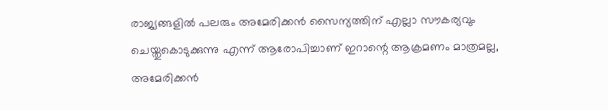രാജ്യങ്ങളില്‍ പലരും അമേരിക്കന്‍ സൈന്യത്തിന് എല്ലാ സൗകര്യവും ചെയ്തുകൊടുക്കുന്നു എന്ന് ആരോപിച്ചാണ് ഇറാന്റെ ആക്രമണം മാത്രമല്ല, അമേരിക്കന്‍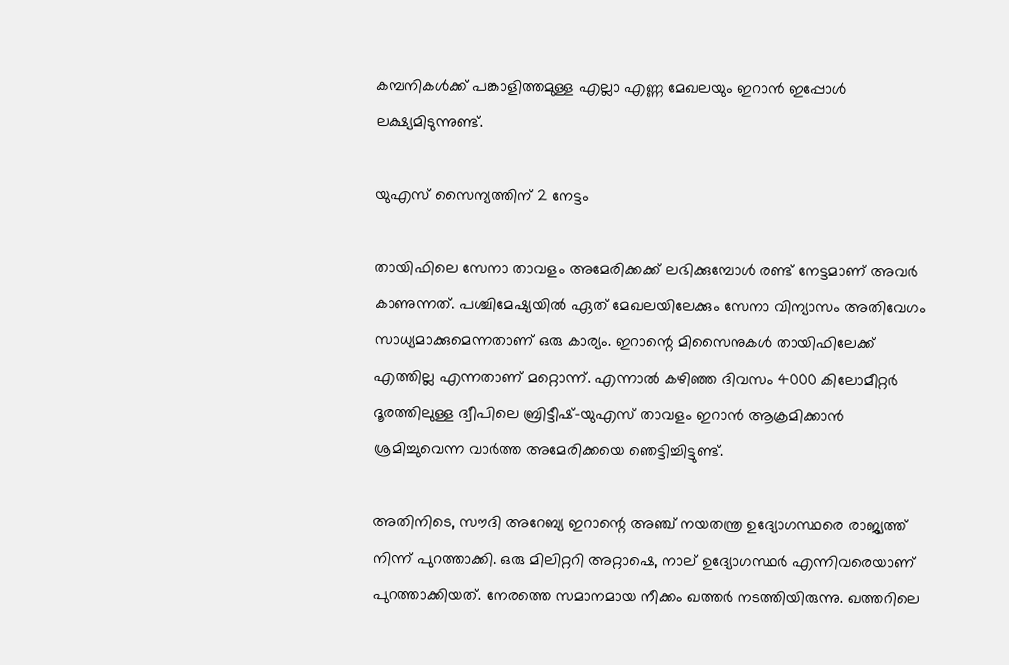കമ്പനികള്‍ക്ക് പങ്കാളിത്തമുള്ള എല്ലാ എണ്ണ മേഖലയും ഇറാന്‍ ഇപ്പോള്‍ ലക്ഷ്യമിടുന്നുണ്ട്.

യുഎസ് സൈന്യത്തിന് 2 നേട്ടം

തായിഫിലെ സേനാ താവളം അമേരിക്കക്ക് ലഭിക്കുമ്പോള്‍ രണ്ട് നേട്ടമാണ് അവര്‍ കാണുന്നത്. പശ്ചിമേഷ്യയില്‍ ഏത് മേഖലയിലേക്കും സേനാ വിന്യാസം അതിവേഗം സാധ്യമാക്കുമെന്നതാണ് ഒരു കാര്യം. ഇറാന്റെ മിസൈനുകള്‍ തായിഫിലേക്ക് എത്തില്ല എന്നതാണ് മറ്റൊന്ന്. എന്നാല്‍ കഴിഞ്ഞ ദിവസം 4000 കിലോമീറ്റര്‍ ദൂരത്തിലുള്ള ദ്വീപിലെ ബ്രിട്ടീഷ്-യുഎസ് താവളം ഇറാന്‍ ആക്രമിക്കാന്‍ ശ്രമിച്ചുവെന്ന വാര്‍ത്ത അമേരിക്കയെ ഞെട്ടിച്ചിട്ടുണ്ട്.

അതിനിടെ, സൗദി അറേബ്യ ഇറാന്റെ അഞ്ച് നയതന്ത്ര ഉദ്യോഗസ്ഥരെ രാജ്യത്ത് നിന്ന് പുറത്താക്കി. ഒരു മിലിറ്ററി അറ്റാഷെ, നാല് ഉദ്യോഗസ്ഥര്‍ എന്നിവരെയാണ് പുറത്താക്കിയത്. നേരത്തെ സമാനമായ നീക്കം ഖത്തര്‍ നടത്തിയിരുന്നു. ഖത്തറിലെ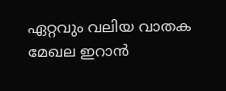ഏറ്റവും വലിയ വാതക മേഖല ഇറാന്‍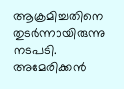ആക്രമിച്ചതിനെ തുടര്‍ന്നായിരുന്നു നടപടി. അമേരിക്കന്‍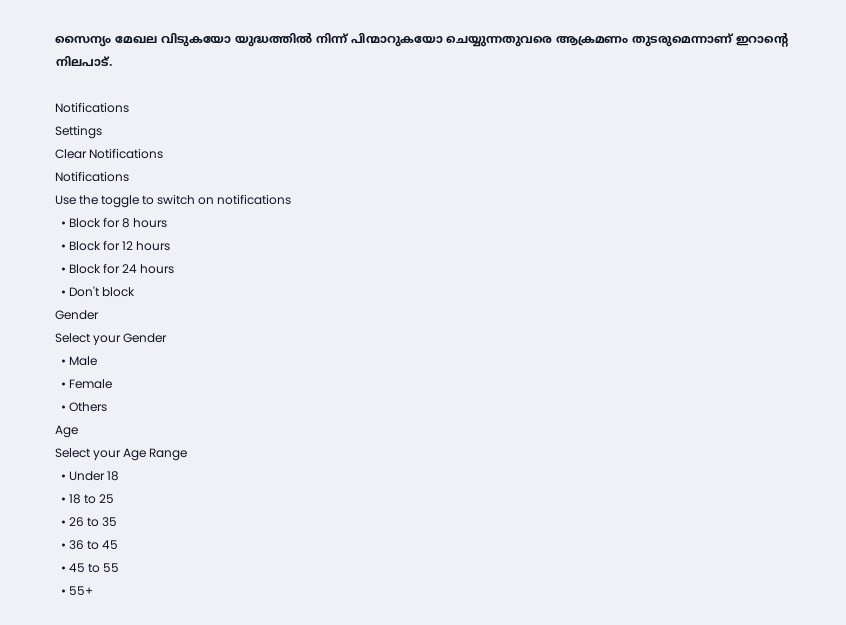സൈന്യം മേഖല വിടുകയോ യുദ്ധത്തില്‍ നിന്ന് പിന്മാറുകയോ ചെയ്യുന്നതുവരെ ആക്രമണം തുടരുമെന്നാണ് ഇറാന്റെ നിലപാട്.

Notifications
Settings
Clear Notifications
Notifications
Use the toggle to switch on notifications
  • Block for 8 hours
  • Block for 12 hours
  • Block for 24 hours
  • Don't block
Gender
Select your Gender
  • Male
  • Female
  • Others
Age
Select your Age Range
  • Under 18
  • 18 to 25
  • 26 to 35
  • 36 to 45
  • 45 to 55
  • 55+